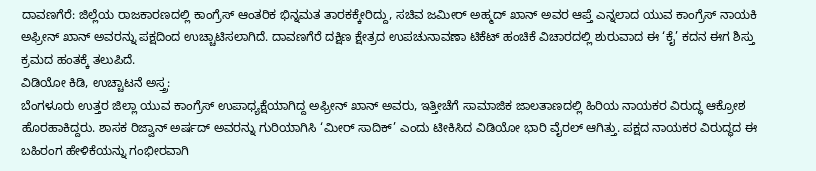ದಾವಣಗೆರೆ: ಜಿಲ್ಲೆಯ ರಾಜಕಾರಣದಲ್ಲಿ ಕಾಂಗ್ರೆಸ್ ಆಂತರಿಕ ಭಿನ್ನಮತ ತಾರಕಕ್ಕೇರಿದ್ದು, ಸಚಿವ ಜಮೀರ್ ಅಹ್ಮದ್ ಖಾನ್ ಅವರ ಆಪ್ತೆ ಎನ್ನಲಾದ ಯುವ ಕಾಂಗ್ರೆಸ್ ನಾಯಕಿ ಅಫ್ರೀನ್ ಖಾನ್ ಅವರನ್ನು ಪಕ್ಷದಿಂದ ಉಚ್ಚಾಟಿಸಲಾಗಿದೆ. ದಾವಣಗೆರೆ ದಕ್ಷಿಣ ಕ್ಷೇತ್ರದ ಉಪಚುನಾವಣಾ ಟಿಕೆಟ್ ಹಂಚಿಕೆ ವಿಚಾರದಲ್ಲಿ ಶುರುವಾದ ಈ ‘ಕೈ’ ಕದನ ಈಗ ಶಿಸ್ತು ಕ್ರಮದ ಹಂತಕ್ಕೆ ತಲುಪಿದೆ.
ವಿಡಿಯೋ ಕಿಡಿ, ಉಚ್ಚಾಟನೆ ಅಸ್ತ್ರ:
ಬೆಂಗಳೂರು ಉತ್ತರ ಜಿಲ್ಲಾ ಯುವ ಕಾಂಗ್ರೆಸ್ ಉಪಾಧ್ಯಕ್ಷೆಯಾಗಿದ್ದ ಅಫ್ರೀನ್ ಖಾನ್ ಅವರು, ಇತ್ತೀಚೆಗೆ ಸಾಮಾಜಿಕ ಜಾಲತಾಣದಲ್ಲಿ ಹಿರಿಯ ನಾಯಕರ ವಿರುದ್ಧ ಆಕ್ರೋಶ ಹೊರಹಾಕಿದ್ದರು. ಶಾಸಕ ರಿಜ್ವಾನ್ ಅರ್ಷದ್ ಅವರನ್ನು ಗುರಿಯಾಗಿಸಿ ‘ಮೀರ್ ಸಾದಿಕ್’ ಎಂದು ಟೀಕಿಸಿದ ವಿಡಿಯೋ ಭಾರಿ ವೈರಲ್ ಆಗಿತ್ತು. ಪಕ್ಷದ ನಾಯಕರ ವಿರುದ್ಧದ ಈ ಬಹಿರಂಗ ಹೇಳಿಕೆಯನ್ನು ಗಂಭೀರವಾಗಿ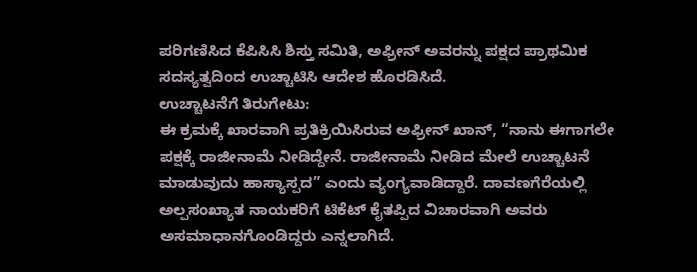ಪರಿಗಣಿಸಿದ ಕೆಪಿಸಿಸಿ ಶಿಸ್ತು ಸಮಿತಿ, ಅಫ್ರೀನ್ ಅವರನ್ನು ಪಕ್ಷದ ಪ್ರಾಥಮಿಕ ಸದಸ್ಯತ್ವದಿಂದ ಉಚ್ಚಾಟಿಸಿ ಆದೇಶ ಹೊರಡಿಸಿದೆ.
ಉಚ್ಚಾಟನೆಗೆ ತಿರುಗೇಟು:
ಈ ಕ್ರಮಕ್ಕೆ ಖಾರವಾಗಿ ಪ್ರತಿಕ್ರಿಯಿಸಿರುವ ಅಫ್ರೀನ್ ಖಾನ್, “ನಾನು ಈಗಾಗಲೇ ಪಕ್ಷಕ್ಕೆ ರಾಜೀನಾಮೆ ನೀಡಿದ್ದೇನೆ. ರಾಜೀನಾಮೆ ನೀಡಿದ ಮೇಲೆ ಉಚ್ಚಾಟನೆ ಮಾಡುವುದು ಹಾಸ್ಯಾಸ್ಪದ” ಎಂದು ವ್ಯಂಗ್ಯವಾಡಿದ್ದಾರೆ. ದಾವಣಗೆರೆಯಲ್ಲಿ ಅಲ್ಪಸಂಖ್ಯಾತ ನಾಯಕರಿಗೆ ಟಿಕೆಟ್ ಕೈತಪ್ಪಿದ ವಿಚಾರವಾಗಿ ಅವರು ಅಸಮಾಧಾನಗೊಂಡಿದ್ದರು ಎನ್ನಲಾಗಿದೆ.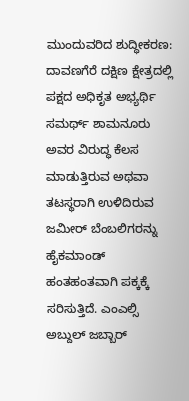ಮುಂದುವರಿದ ಶುದ್ಧೀಕರಣ:
ದಾವಣಗೆರೆ ದಕ್ಷಿಣ ಕ್ಷೇತ್ರದಲ್ಲಿ ಪಕ್ಷದ ಅಧಿಕೃತ ಅಭ್ಯರ್ಥಿ ಸಮರ್ಥ್ ಶಾಮನೂರು ಅವರ ವಿರುದ್ಧ ಕೆಲಸ ಮಾಡುತ್ತಿರುವ ಅಥವಾ ತಟಸ್ಥರಾಗಿ ಉಳಿದಿರುವ ಜಮೀರ್ ಬೆಂಬಲಿಗರನ್ನು ಹೈಕಮಾಂಡ್ ಹಂತಹಂತವಾಗಿ ಪಕ್ಕಕ್ಕೆ ಸರಿಸುತ್ತಿದೆ. ಎಂಎಲ್ಸಿ ಅಬ್ದುಲ್ ಜಬ್ಬಾರ್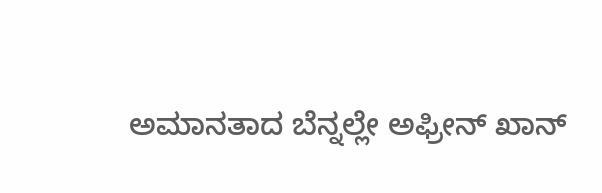ಅಮಾನತಾದ ಬೆನ್ನಲ್ಲೇ ಅಫ್ರೀನ್ ಖಾನ್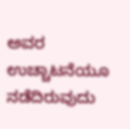ಅವರ ಉಚ್ಚಾಟನೆಯೂ ನಡೆದಿರುವುದು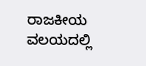ರಾಜಕೀಯ ವಲಯದಲ್ಲಿ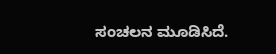ಸಂಚಲನ ಮೂಡಿಸಿದೆ.